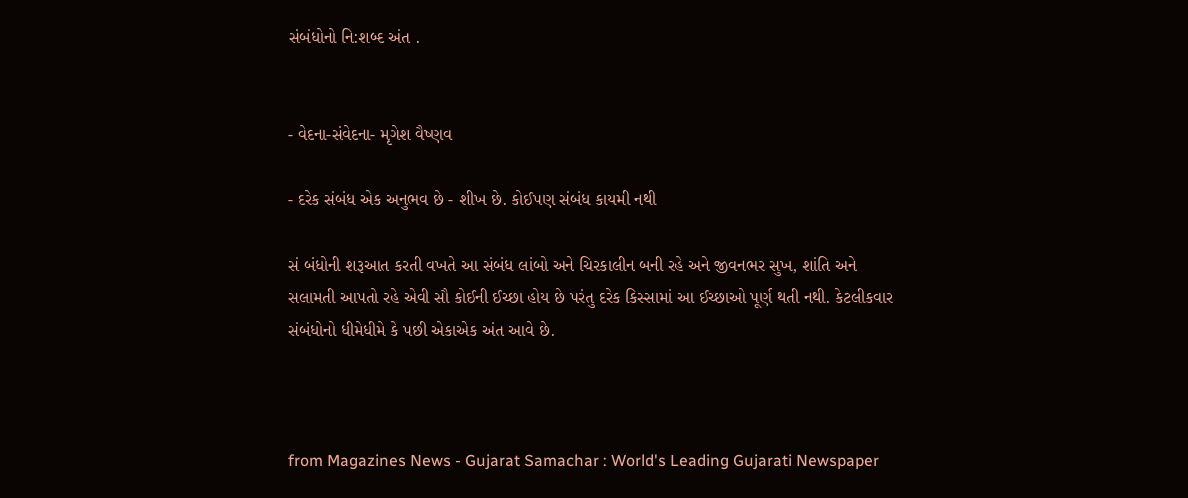સંબંધોનો નિ:શબ્દ અંત .


- વેદના-સંવેદના- મૃગેશ વૈષ્ણવ

- દરેક સંબંધ એક અનુભવ છે - શીખ છે. કોઈપણ સંબંધ કાયમી નથી

સં બંધોની શરૂઆત કરતી વખતે આ સંબંધ લાંબો અને ચિરકાલીન બની રહે અને જીવનભર સુખ, શાંતિ અને સલામતી આપતો રહે એવી સૌ કોઈની ઈચ્છા હોય છે પરંતુ દરેક કિસ્સામાં આ ઈચ્છાઓ પૂર્ણ થતી નથી. કેટલીકવાર સંબંધોનો ધીમેધીમે કે પછી એકાએક અંત આવે છે.



from Magazines News - Gujarat Samachar : World's Leading Gujarati Newspaper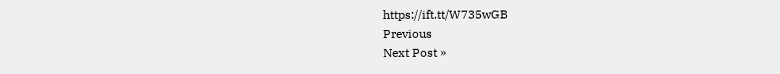https://ift.tt/W735wGB
Previous
Next Post »